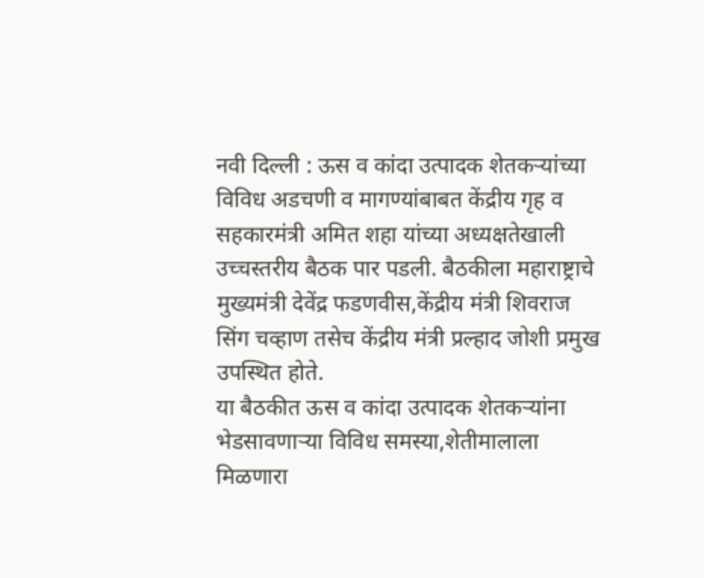नवी दिल्ली : ऊस व कांदा उत्पादक शेतकऱ्यांच्या विविध अडचणी व मागण्यांबाबत केंद्रीय गृह व सहकारमंत्री अमित शहा यांच्या अध्यक्षतेखाली उच्चस्तरीय बैठक पार पडली. बैठकीला महाराष्ट्राचे मुख्यमंत्री देवेंद्र फडणवीस,केंद्रीय मंत्री शिवराज सिंग चव्हाण तसेच केंद्रीय मंत्री प्रल्हाद जोशी प्रमुख उपस्थित होते.
या बैठकीत ऊस व कांदा उत्पादक शेतकऱ्यांना भेडसावणाऱ्या विविध समस्या,शेतीमालाला मिळणारा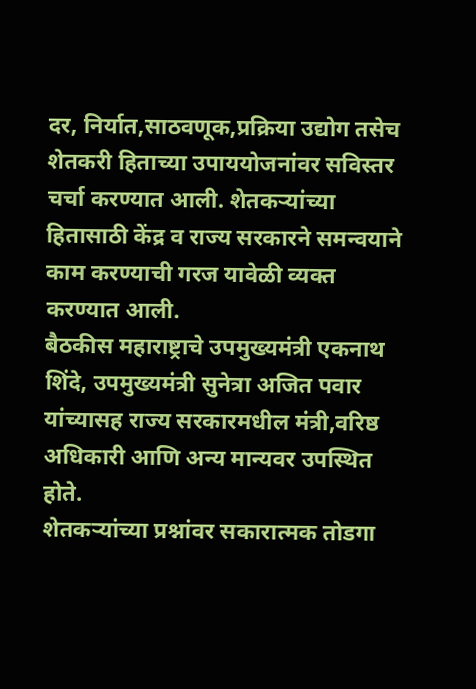दर, निर्यात,साठवणूक,प्रक्रिया उद्योग तसेच शेतकरी हिताच्या उपाययोजनांवर सविस्तर चर्चा करण्यात आली. शेतकऱ्यांच्या हितासाठी केंद्र व राज्य सरकारने समन्वयाने काम करण्याची गरज यावेळी व्यक्त करण्यात आली.
बैठकीस महाराष्ट्राचे उपमुख्यमंत्री एकनाथ शिंदे, उपमुख्यमंत्री सुनेत्रा अजित पवार यांच्यासह राज्य सरकारमधील मंत्री,वरिष्ठ अधिकारी आणि अन्य मान्यवर उपस्थित होते.
शेतकऱ्यांच्या प्रश्नांवर सकारात्मक तोडगा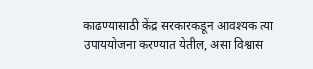काढण्यासाठी केंद्र सरकारकडून आवश्यक त्या उपाययोजना करण्यात येतील, असा विश्वास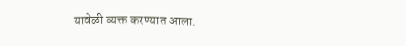यावेळी व्यक्त करण्यात आला.